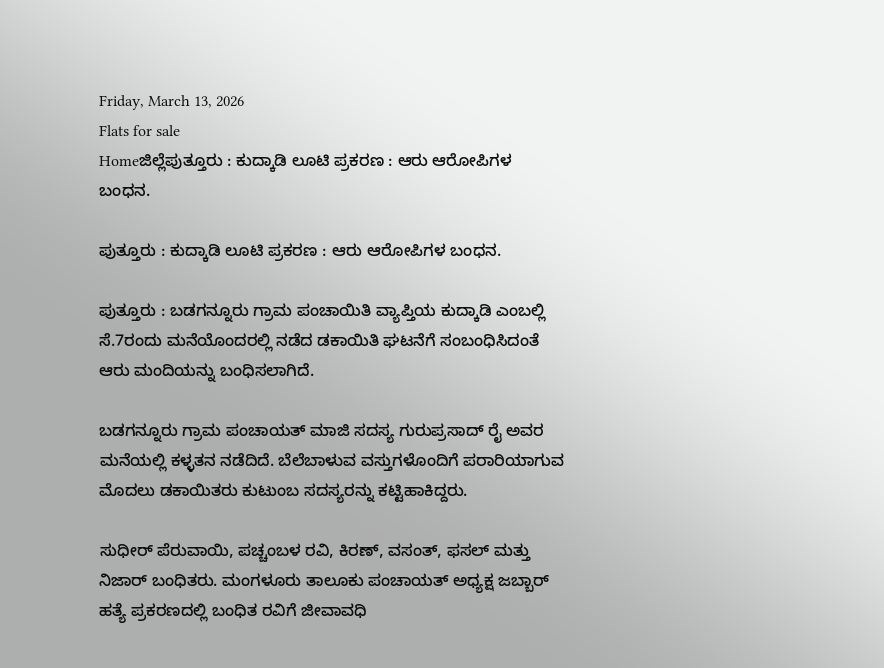Friday, March 13, 2026
Flats for sale
Homeಜಿಲ್ಲೆಪುತ್ತೂರು : ಕುದ್ಕಾಡಿ ಲೂಟಿ ಪ್ರಕರಣ : ಆರು ಆರೋಪಿಗಳ ಬಂಧನ.

ಪುತ್ತೂರು : ಕುದ್ಕಾಡಿ ಲೂಟಿ ಪ್ರಕರಣ : ಆರು ಆರೋಪಿಗಳ ಬಂಧನ.

ಪುತ್ತೂರು : ಬಡಗನ್ನೂರು ಗ್ರಾಮ ಪಂಚಾಯಿತಿ ವ್ಯಾಪ್ತಿಯ ಕುದ್ಕಾಡಿ ಎಂಬಲ್ಲಿ ಸೆ.7ರಂದು ಮನೆಯೊಂದರಲ್ಲಿ ನಡೆದ ಡಕಾಯಿತಿ ಘಟನೆಗೆ ಸಂಬಂಧಿಸಿದಂತೆ ಆರು ಮಂದಿಯನ್ನು ಬಂಧಿಸಲಾಗಿದೆ.

ಬಡಗನ್ನೂರು ಗ್ರಾಮ ಪಂಚಾಯತ್ ಮಾಜಿ ಸದಸ್ಯ ಗುರುಪ್ರಸಾದ್ ರೈ ಅವರ ಮನೆಯಲ್ಲಿ ಕಳ್ಳತನ ನಡೆದಿದೆ. ಬೆಲೆಬಾಳುವ ವಸ್ತುಗಳೊಂದಿಗೆ ಪರಾರಿಯಾಗುವ ಮೊದಲು ಡಕಾಯಿತರು ಕುಟುಂಬ ಸದಸ್ಯರನ್ನು ಕಟ್ಟಿಹಾಕಿದ್ದರು.

ಸುಧೀರ್ ಪೆರುವಾಯಿ, ಪಚ್ಚಂಬಳ ರವಿ, ಕಿರಣ್, ವಸಂತ್, ಫಸಲ್ ಮತ್ತು ನಿಜಾರ್ ಬಂಧಿತರು. ಮಂಗಳೂರು ತಾಲೂಕು ಪಂಚಾಯತ್ ಅಧ್ಯಕ್ಷ ಜಬ್ಬಾರ್ ಹತ್ಯೆ ಪ್ರಕರಣದಲ್ಲಿ ಬಂಧಿತ ರವಿಗೆ ಜೀವಾವಧಿ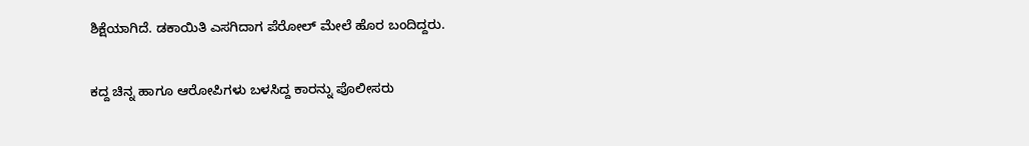ಶಿಕ್ಷೆಯಾಗಿದೆ. ಡಕಾಯಿತಿ ಎಸಗಿದಾಗ ಪೆರೋಲ್ ಮೇಲೆ ಹೊರ ಬಂದಿದ್ದರು.

ಕದ್ದ ಚಿನ್ನ ಹಾಗೂ ಆರೋಪಿಗಳು ಬಳಸಿದ್ದ ಕಾರನ್ನು ಪೊಲೀಸರು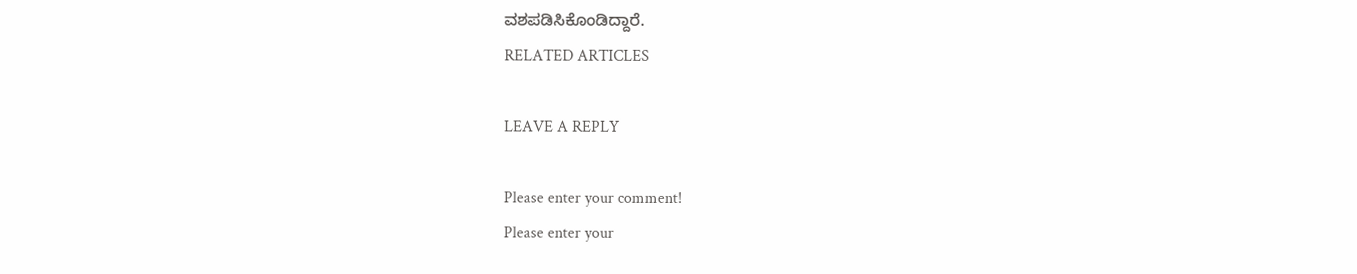ವಶಪಡಿಸಿಕೊಂಡಿದ್ದಾರೆ.
RELATED ARTICLES

LEAVE A REPLY

Please enter your comment!
Please enter your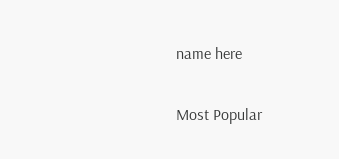name here

Most Popular